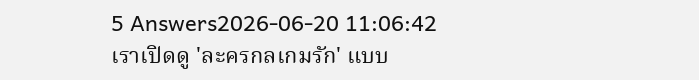5 Answers2026-06-20 11:06:42
เราเปิดดู 'ละครกลเกมรัก' แบบ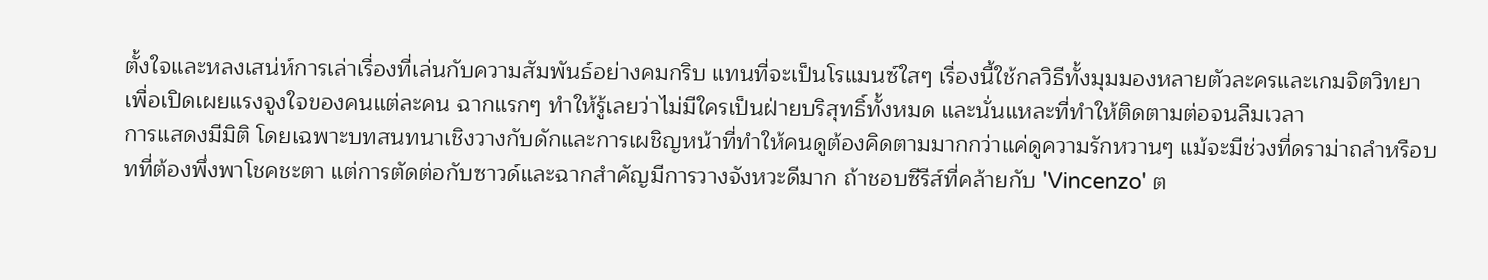ตั้งใจและหลงเสน่ห์การเล่าเรื่องที่เล่นกับความสัมพันธ์อย่างคมกริบ แทนที่จะเป็นโรแมนซ์ใสๆ เรื่องนี้ใช้กลวิธีทั้งมุมมองหลายตัวละครและเกมจิตวิทยาเพื่อเปิดเผยแรงจูงใจของคนแต่ละคน ฉากแรกๆ ทำให้รู้เลยว่าไม่มีใครเป็นฝ่ายบริสุทธิ์ทั้งหมด และนั่นแหละที่ทำให้ติดตามต่อจนลืมเวลา
การแสดงมีมิติ โดยเฉพาะบทสนทนาเชิงวางกับดักและการเผชิญหน้าที่ทำให้คนดูต้องคิดตามมากกว่าแค่ดูความรักหวานๆ แม้จะมีช่วงที่ดราม่าถลำหรือบทที่ต้องพึ่งพาโชคชะตา แต่การตัดต่อกับซาวด์และฉากสำคัญมีการวางจังหวะดีมาก ถ้าชอบซีรีส์ที่คล้ายกับ 'Vincenzo' ต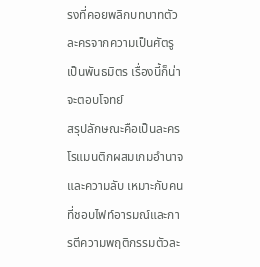รงที่คอยพลิกบทบาทตัวละครจากความเป็นศัตรูเป็นพันธมิตร เรื่องนี้ก็น่าจะตอบโจทย์
สรุปลักษณะคือเป็นละครโรแมนติกผสมเกมอำนาจและความลับ เหมาะกับคนที่ชอบไฟท์อารมณ์และการตีความพฤติกรรมตัวละ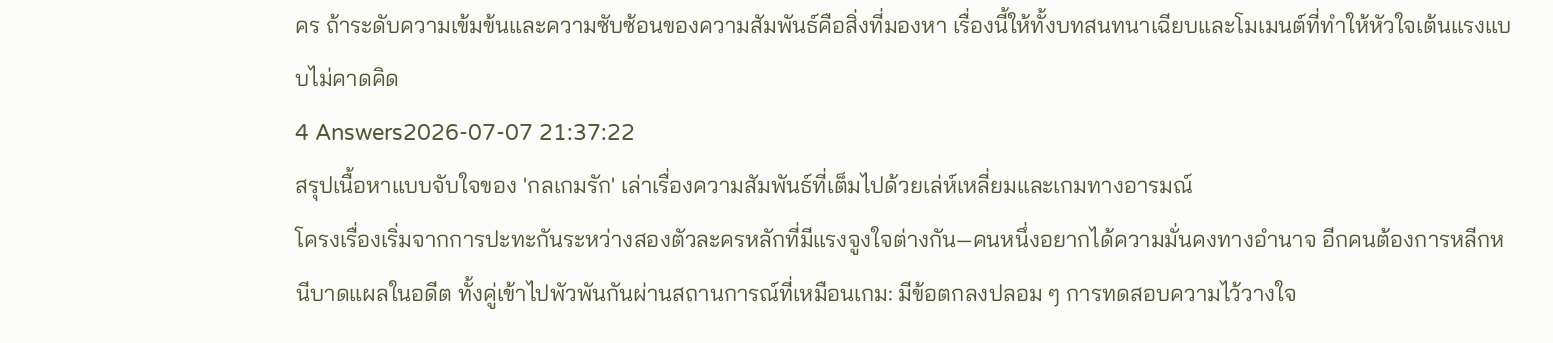คร ถ้าระดับความเข้มข้นและความซับซ้อนของความสัมพันธ์คือสิ่งที่มองหา เรื่องนี้ให้ทั้งบทสนทนาเฉียบและโมเมนต์ที่ทำให้หัวใจเต้นแรงแบบไม่คาดคิด
4 Answers2026-07-07 21:37:22
สรุปเนื้อหาแบบจับใจของ 'กลเกมรัก' เล่าเรื่องความสัมพันธ์ที่เต็มไปด้วยเล่ห์เหลี่ยมและเกมทางอารมณ์
โครงเรื่องเริ่มจากการปะทะกันระหว่างสองตัวละครหลักที่มีแรงจูงใจต่างกัน—คนหนึ่งอยากได้ความมั่นคงทางอำนาจ อีกคนต้องการหลีกหนีบาดแผลในอดีต ทั้งคู่เข้าไปพัวพันกันผ่านสถานการณ์ที่เหมือนเกม: มีข้อตกลงปลอม ๆ การทดสอบความไว้วางใจ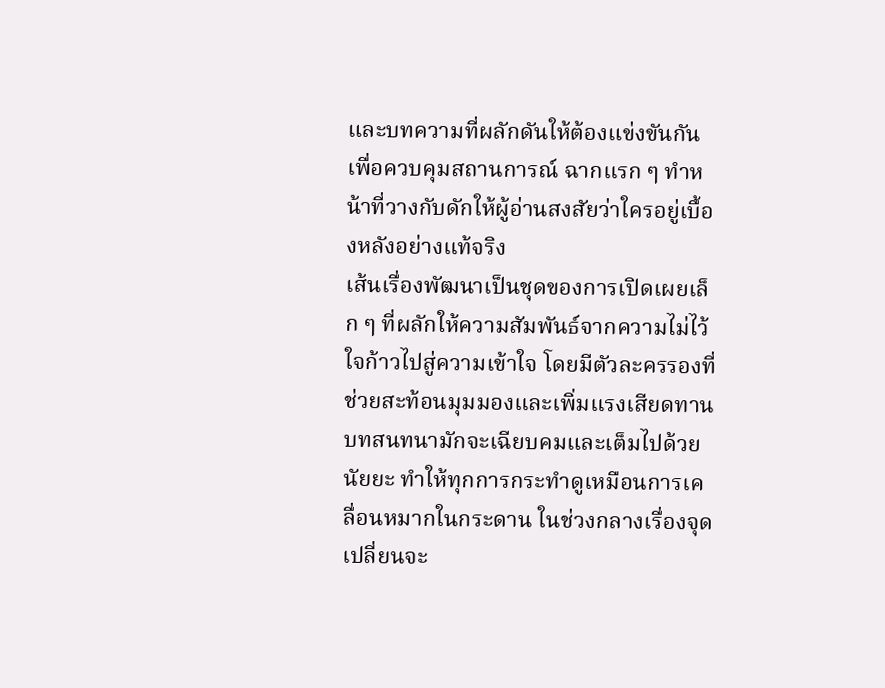และบทความที่ผลักดันให้ต้องแข่งขันกันเพื่อควบคุมสถานการณ์ ฉากแรก ๆ ทำหน้าที่วางกับดักให้ผู้อ่านสงสัยว่าใครอยู่เบื้องหลังอย่างแท้จริง
เส้นเรื่องพัฒนาเป็นชุดของการเปิดเผยเล็ก ๆ ที่ผลักให้ความสัมพันธ์จากความไม่ไว้ใจก้าวไปสู่ความเข้าใจ โดยมีตัวละครรองที่ช่วยสะท้อนมุมมองและเพิ่มแรงเสียดทาน บทสนทนามักจะเฉียบคมและเต็มไปด้วยนัยยะ ทำให้ทุกการกระทำดูเหมือนการเคลื่อนหมากในกระดาน ในช่วงกลางเรื่องจุดเปลี่ยนจะ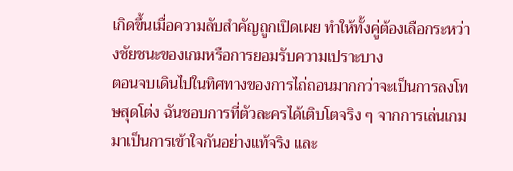เกิดขึ้นเมื่อความลับสำคัญถูกเปิดเผย ทำให้ทั้งคู่ต้องเลือกระหว่างชัยชนะของเกมหรือการยอมรับความเปราะบาง
ตอนจบเดินไปในทิศทางของการไถ่ถอนมากกว่าจะเป็นการลงโทษสุดโต่ง ฉันชอบการที่ตัวละครได้เติบโตจริง ๆ จากการเล่นเกมมาเป็นการเข้าใจกันอย่างแท้จริง และ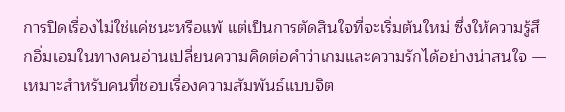การปิดเรื่องไม่ใช่แค่ชนะหรือแพ้ แต่เป็นการตัดสินใจที่จะเริ่มต้นใหม่ ซึ่งให้ความรู้สึกอิ่มเอมในทางคนอ่านเปลี่ยนความคิดต่อคำว่าเกมและความรักได้อย่างน่าสนใจ — เหมาะสำหรับคนที่ชอบเรื่องความสัมพันธ์แบบจิต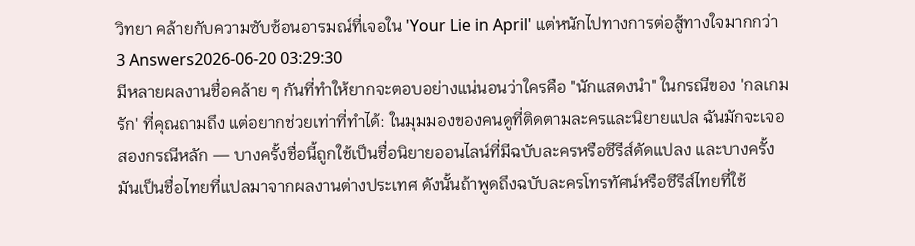วิทยา คล้ายกับความซับซ้อนอารมณ์ที่เจอใน 'Your Lie in April' แต่หนักไปทางการต่อสู้ทางใจมากกว่า
3 Answers2026-06-20 03:29:30
มีหลายผลงานชื่อคล้าย ๆ กันที่ทำให้ยากจะตอบอย่างแน่นอนว่าใครคือ "นักแสดงนำ" ในกรณีของ 'กลเกมรัก' ที่คุณถามถึง แต่อยากช่วยเท่าที่ทำได้: ในมุมมองของคนดูที่ติดตามละครและนิยายแปล ฉันมักจะเจอสองกรณีหลัก — บางครั้งชื่อนี้ถูกใช้เป็นชื่อนิยายออนไลน์ที่มีฉบับละครหรือซีรีส์ดัดแปลง และบางครั้งมันเป็นชื่อไทยที่แปลมาจากผลงานต่างประเทศ ดังนั้นถ้าพูดถึงฉบับละครโทรทัศน์หรือซีรีส์ไทยที่ใช้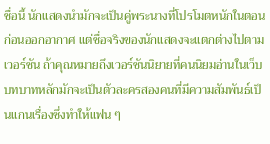ชื่อนี้ นักแสดงนำมักจะเป็นคู่พระนางที่โปรโมตหนักในตอนก่อนออกอากาศ แต่ชื่อจริงของนักแสดงจะแตกต่างไปตามเวอร์ชัน ถ้าคุณหมายถึงเวอร์ชันนิยายที่คนนิยมอ่านในเว็บ บทบาทหลักมักจะเป็นตัวละครสองคนที่มีความสัมพันธ์เป็นแกนเรื่องซึ่งทำให้แฟน ๆ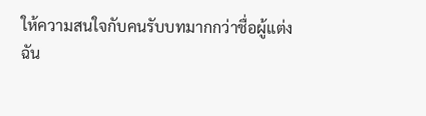ให้ความสนใจกับคนรับบทมากกว่าชื่อผู้แต่ง
ฉัน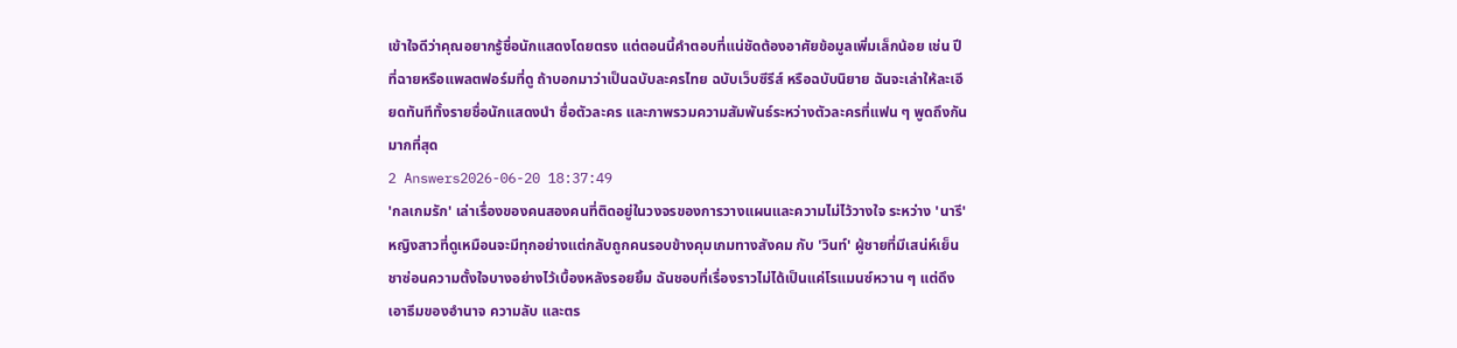เข้าใจดีว่าคุณอยากรู้ชื่อนักแสดงโดยตรง แต่ตอนนี้คำตอบที่แน่ชัดต้องอาศัยข้อมูลเพิ่มเล็กน้อย เช่น ปีที่ฉายหรือแพลตฟอร์มที่ดู ถ้าบอกมาว่าเป็นฉบับละครไทย ฉบับเว็บซีรีส์ หรือฉบับนิยาย ฉันจะเล่าให้ละเอียดทันทีทั้งรายชื่อนักแสดงนำ ชื่อตัวละคร และภาพรวมความสัมพันธ์ระหว่างตัวละครที่แฟน ๆ พูดถึงกันมากที่สุด
2 Answers2026-06-20 18:37:49
'กลเกมรัก' เล่าเรื่องของคนสองคนที่ติดอยู่ในวงจรของการวางแผนและความไม่ไว้วางใจ ระหว่าง 'นารี' หญิงสาวที่ดูเหมือนจะมีทุกอย่างแต่กลับถูกคนรอบข้างคุมเกมทางสังคม กับ 'วินท์' ผู้ชายที่มีเสน่ห์เย็นชาซ่อนความตั้งใจบางอย่างไว้เบื้องหลังรอยยิ้ม ฉันชอบที่เรื่องราวไม่ได้เป็นแค่โรแมนซ์หวาน ๆ แต่ดึงเอาธีมของอำนาจ ความลับ และตร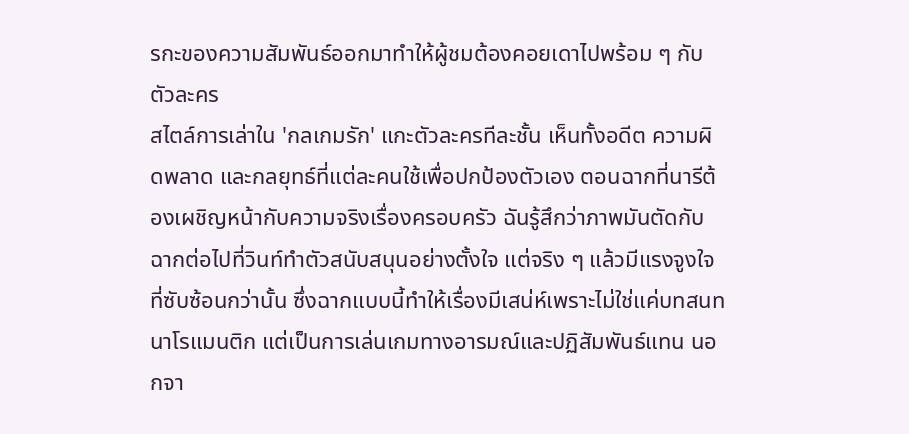รกะของความสัมพันธ์ออกมาทำให้ผู้ชมต้องคอยเดาไปพร้อม ๆ กับตัวละคร
สไตล์การเล่าใน 'กลเกมรัก' แกะตัวละครทีละชั้น เห็นทั้งอดีต ความผิดพลาด และกลยุทธ์ที่แต่ละคนใช้เพื่อปกป้องตัวเอง ตอนฉากที่นารีต้องเผชิญหน้ากับความจริงเรื่องครอบครัว ฉันรู้สึกว่าภาพมันตัดกับฉากต่อไปที่วินท์ทำตัวสนับสนุนอย่างตั้งใจ แต่จริง ๆ แล้วมีแรงจูงใจที่ซับซ้อนกว่านั้น ซึ่งฉากแบบนี้ทำให้เรื่องมีเสน่ห์เพราะไม่ใช่แค่บทสนทนาโรแมนติก แต่เป็นการเล่นเกมทางอารมณ์และปฏิสัมพันธ์แทน นอกจา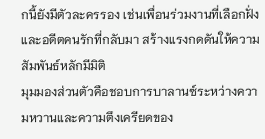กนี้ยังมีตัวละครรอง เช่นเพื่อนร่วมงานที่เลือกฝั่งและอดีตคนรักที่กลับมา สร้างแรงกดดันให้ความสัมพันธ์หลักมีมิติ
มุมมองส่วนตัวคือชอบการบาลานซ์ระหว่างความหวานและความตึงเครียดของ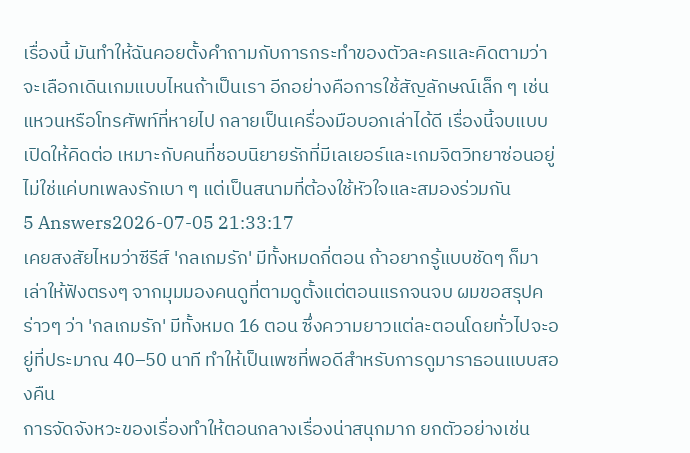เรื่องนี้ มันทำให้ฉันคอยตั้งคำถามกับการกระทำของตัวละครและคิดตามว่าจะเลือกเดินเกมแบบไหนถ้าเป็นเรา อีกอย่างคือการใช้สัญลักษณ์เล็ก ๆ เช่นแหวนหรือโทรศัพท์ที่หายไป กลายเป็นเครื่องมือบอกเล่าได้ดี เรื่องนี้จบแบบเปิดให้คิดต่อ เหมาะกับคนที่ชอบนิยายรักที่มีเลเยอร์และเกมจิตวิทยาซ่อนอยู่ ไม่ใช่แค่บทเพลงรักเบา ๆ แต่เป็นสนามที่ต้องใช้หัวใจและสมองร่วมกัน
5 Answers2026-07-05 21:33:17
เคยสงสัยไหมว่าซีรีส์ 'กลเกมรัก' มีทั้งหมดกี่ตอน ถ้าอยากรู้แบบชัดๆ ก็มาเล่าให้ฟังตรงๆ จากมุมมองคนดูที่ตามดูตั้งแต่ตอนแรกจนจบ ผมขอสรุปคร่าวๆ ว่า 'กลเกมรัก' มีทั้งหมด 16 ตอน ซึ่งความยาวแต่ละตอนโดยทั่วไปจะอยู่ที่ประมาณ 40–50 นาที ทำให้เป็นเพซที่พอดีสำหรับการดูมาราธอนแบบสองคืน
การจัดจังหวะของเรื่องทำให้ตอนกลางเรื่องน่าสนุกมาก ยกตัวอย่างเช่น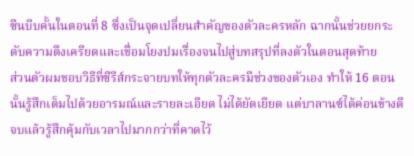ซีนบีบคั้นในตอนที่ 8 ซึ่งเป็นจุดเปลี่ยนสำคัญของตัวละครหลัก ฉากนั้นช่วยยกระดับความตึงเครียดและเชื่อมโยงปมเรื่องจนไปสู่บทสรุปที่ลงตัวในตอนสุดท้าย
ส่วนตัวผมชอบวิธีที่ซีรีส์กระจายบทให้ทุกตัวละครมีช่วงของตัวเอง ทำให้ 16 ตอนนั้นรู้สึกเต็มไปด้วยอารมณ์และรายละเอียด ไม่ได้ยัดเยียด แต่บาลานซ์ได้ค่อนข้างดี จบแล้วรู้สึกคุ้มกับเวลาไปมากกว่าที่คาดไว้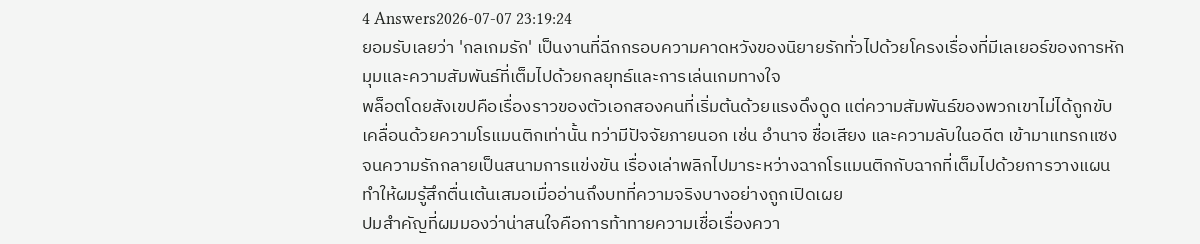4 Answers2026-07-07 23:19:24
ยอมรับเลยว่า 'กลเกมรัก' เป็นงานที่ฉีกกรอบความคาดหวังของนิยายรักทั่วไปด้วยโครงเรื่องที่มีเลเยอร์ของการหักมุมและความสัมพันธ์ที่เต็มไปด้วยกลยุทธ์และการเล่นเกมทางใจ
พล็อตโดยสังเขปคือเรื่องราวของตัวเอกสองคนที่เริ่มต้นด้วยแรงดึงดูด แต่ความสัมพันธ์ของพวกเขาไม่ได้ถูกขับเคลื่อนด้วยความโรแมนติกเท่านั้น ทว่ามีปัจจัยภายนอก เช่น อำนาจ ชื่อเสียง และความลับในอดีต เข้ามาแทรกแซง จนความรักกลายเป็นสนามการแข่งขัน เรื่องเล่าพลิกไปมาระหว่างฉากโรแมนติกกับฉากที่เต็มไปด้วยการวางแผน ทำให้ผมรู้สึกตื่นเต้นเสมอเมื่ออ่านถึงบทที่ความจริงบางอย่างถูกเปิดเผย
ปมสำคัญที่ผมมองว่าน่าสนใจคือการท้าทายความเชื่อเรื่องควา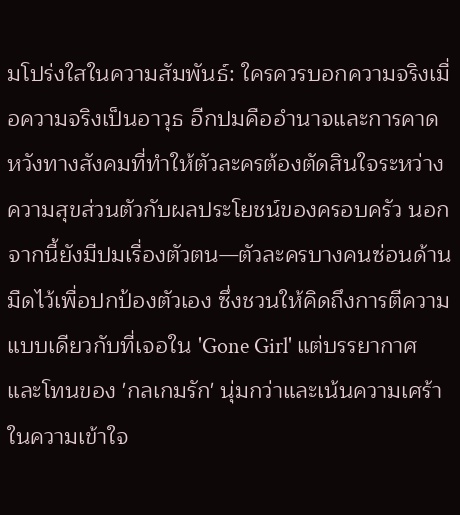มโปร่งใสในความสัมพันธ์: ใครควรบอกความจริงเมื่อความจริงเป็นอาวุธ อีกปมคืออำนาจและการคาดหวังทางสังคมที่ทำให้ตัวละครต้องตัดสินใจระหว่างความสุขส่วนตัวกับผลประโยชน์ของครอบครัว นอกจากนี้ยังมีปมเรื่องตัวตน—ตัวละครบางคนซ่อนด้านมืดไว้เพื่อปกป้องตัวเอง ซึ่งชวนให้คิดถึงการตีความแบบเดียวกับที่เจอใน 'Gone Girl' แต่บรรยากาศและโทนของ 'กลเกมรัก' นุ่มกว่าและเน้นความเศร้าในความเข้าใจ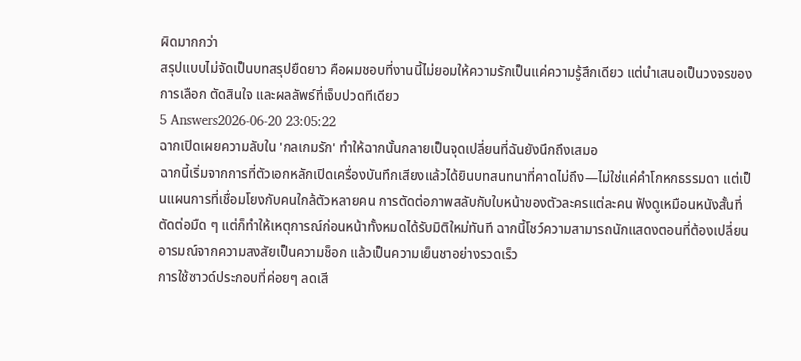ผิดมากกว่า
สรุปแบบไม่จัดเป็นบทสรุปยืดยาว คือผมชอบที่งานนี้ไม่ยอมให้ความรักเป็นแค่ความรู้สึกเดียว แต่นำเสนอเป็นวงจรของการเลือก ตัดสินใจ และผลลัพธ์ที่เจ็บปวดทีเดียว
5 Answers2026-06-20 23:05:22
ฉากเปิดเผยความลับใน 'กลเกมรัก' ทำให้ฉากนั้นกลายเป็นจุดเปลี่ยนที่ฉันยังนึกถึงเสมอ
ฉากนี้เริ่มจากการที่ตัวเอกหลักเปิดเครื่องบันทึกเสียงแล้วได้ยินบทสนทนาที่คาดไม่ถึง—ไม่ใช่แค่คำโกหกธรรมดา แต่เป็นแผนการที่เชื่อมโยงกับคนใกล้ตัวหลายคน การตัดต่อภาพสลับกับใบหน้าของตัวละครแต่ละคน ฟังดูเหมือนหนังสั้นที่ตัดต่อมืด ๆ แต่ก็ทำให้เหตุการณ์ก่อนหน้าทั้งหมดได้รับมิติใหม่ทันที ฉากนี้โชว์ความสามารถนักแสดงตอนที่ต้องเปลี่ยนอารมณ์จากความสงสัยเป็นความช็อก แล้วเป็นความเย็นชาอย่างรวดเร็ว
การใช้ซาวด์ประกอบที่ค่อยๆ ลดเสี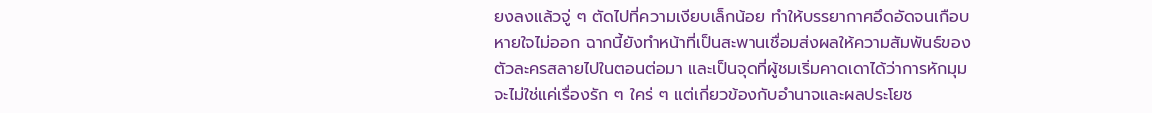ยงลงแล้วจู่ ๆ ตัดไปที่ความเงียบเล็กน้อย ทำให้บรรยากาศอึดอัดจนเกือบหายใจไม่ออก ฉากนี้ยังทำหน้าที่เป็นสะพานเชื่อมส่งผลให้ความสัมพันธ์ของตัวละครสลายไปในตอนต่อมา และเป็นจุดที่ผู้ชมเริ่มคาดเดาได้ว่าการหักมุมจะไม่ใช่แค่เรื่องรัก ๆ ใคร่ ๆ แต่เกี่ยวข้องกับอำนาจและผลประโยช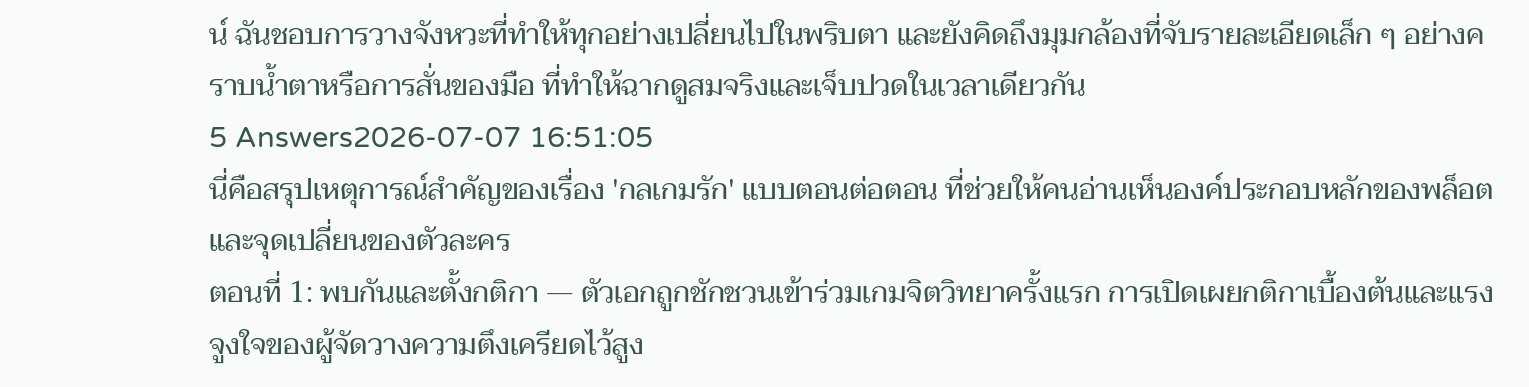น์ ฉันชอบการวางจังหวะที่ทำให้ทุกอย่างเปลี่ยนไปในพริบตา และยังคิดถึงมุมกล้องที่จับรายละเอียดเล็ก ๆ อย่างคราบน้ำตาหรือการสั่นของมือ ที่ทำให้ฉากดูสมจริงและเจ็บปวดในเวลาเดียวกัน
5 Answers2026-07-07 16:51:05
นี่คือสรุปเหตุการณ์สำคัญของเรื่อง 'กลเกมรัก' แบบตอนต่อตอน ที่ช่วยให้คนอ่านเห็นองค์ประกอบหลักของพล็อตและจุดเปลี่ยนของตัวละคร
ตอนที่ 1: พบกันและตั้งกติกา — ตัวเอกถูกชักชวนเข้าร่วมเกมจิตวิทยาครั้งแรก การเปิดเผยกติกาเบื้องต้นและแรงจูงใจของผู้จัดวางความตึงเครียดไว้สูง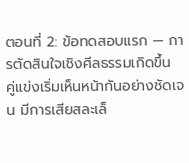ตอนที่ 2: ข้อทดสอบแรก — การตัดสินใจเชิงศีลธรรมเกิดขึ้น คู่แข่งเริ่มเห็นหน้ากันอย่างชัดเจน มีการเสียสละเล็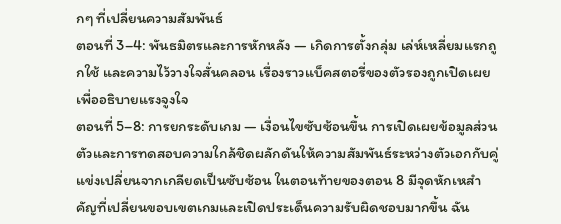กๆ ที่เปลี่ยนความสัมพันธ์
ตอนที่ 3–4: พันธมิตรและการหักหลัง — เกิดการตั้งกลุ่ม เล่ห์เหลี่ยมแรกถูกใช้ และความไว้วางใจสั่นคลอน เรื่องราวแบ็คสตอรี่ของตัวรองถูกเปิดเผยเพื่ออธิบายแรงจูงใจ
ตอนที่ 5–8: การยกระดับเกม — เงื่อนไขซับซ้อนขึ้น การเปิดเผยข้อมูลส่วนตัวและการทดสอบความใกล้ชิดผลักดันให้ความสัมพันธ์ระหว่างตัวเอกกับคู่แข่งเปลี่ยนจากเกลียดเป็นซับซ้อน ในตอนท้ายของตอน 8 มีจุดหักเหสำคัญที่เปลี่ยนขอบเขตเกมและเปิดประเด็นความรับผิดชอบมากขึ้น ฉัน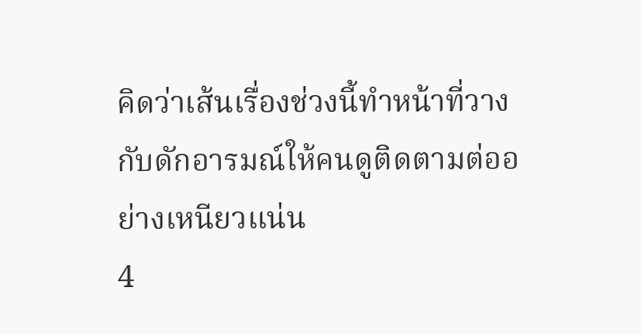คิดว่าเส้นเรื่องช่วงนี้ทำหน้าที่วางกับดักอารมณ์ให้คนดูติดตามต่ออย่างเหนียวแน่น
4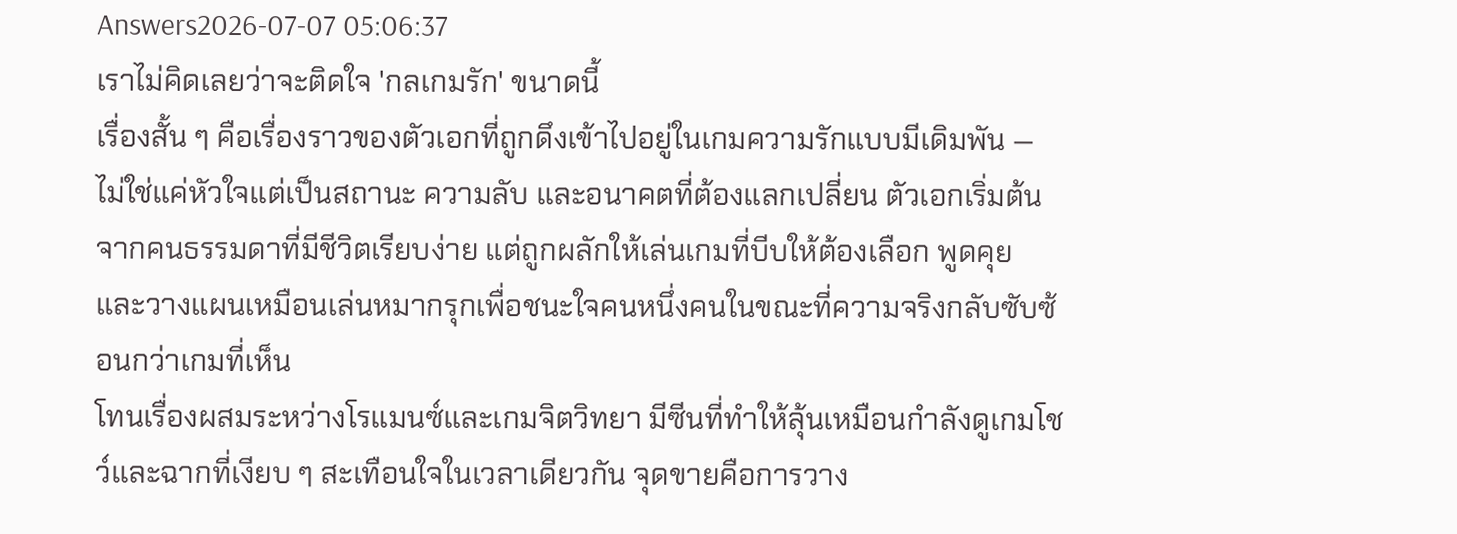Answers2026-07-07 05:06:37
เราไม่คิดเลยว่าจะติดใจ 'กลเกมรัก' ขนาดนี้
เรื่องสั้น ๆ คือเรื่องราวของตัวเอกที่ถูกดึงเข้าไปอยู่ในเกมความรักแบบมีเดิมพัน — ไม่ใช่แค่หัวใจแต่เป็นสถานะ ความลับ และอนาคตที่ต้องแลกเปลี่ยน ตัวเอกเริ่มต้นจากคนธรรมดาที่มีชีวิตเรียบง่าย แต่ถูกผลักให้เล่นเกมที่บีบให้ต้องเลือก พูดคุย และวางแผนเหมือนเล่นหมากรุกเพื่อชนะใจคนหนึ่งคนในขณะที่ความจริงกลับซับซ้อนกว่าเกมที่เห็น
โทนเรื่องผสมระหว่างโรแมนซ์และเกมจิตวิทยา มีซีนที่ทำให้ลุ้นเหมือนกำลังดูเกมโชว์และฉากที่เงียบ ๆ สะเทือนใจในเวลาเดียวกัน จุดขายคือการวาง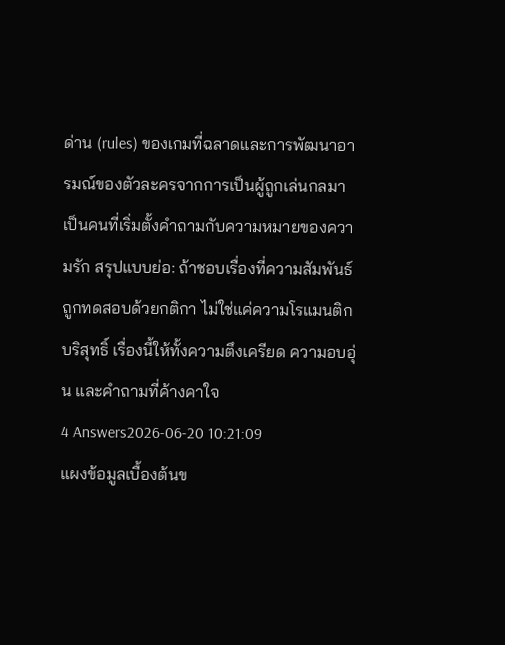ด่าน (rules) ของเกมที่ฉลาดและการพัฒนาอารมณ์ของตัวละครจากการเป็นผู้ถูกเล่นกลมาเป็นคนที่เริ่มตั้งคำถามกับความหมายของความรัก สรุปแบบย่อ: ถ้าชอบเรื่องที่ความสัมพันธ์ถูกทดสอบด้วยกติกา ไม่ใช่แค่ความโรแมนติกบริสุทธิ์ เรื่องนี้ให้ทั้งความตึงเครียด ความอบอุ่น และคำถามที่ค้างคาใจ
4 Answers2026-06-20 10:21:09
แผงข้อมูลเบื้องต้นข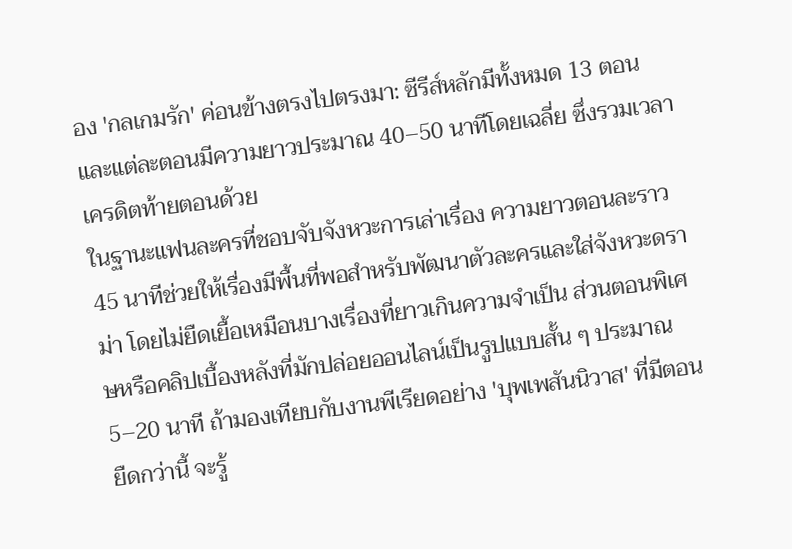อง 'กลเกมรัก' ค่อนข้างตรงไปตรงมา: ซีรีส์หลักมีทั้งหมด 13 ตอน และแต่ละตอนมีความยาวประมาณ 40–50 นาทีโดยเฉลี่ย ซึ่งรวมเวลาเครดิตท้ายตอนด้วย
ในฐานะแฟนละครที่ชอบจับจังหวะการเล่าเรื่อง ความยาวตอนละราว 45 นาทีช่วยให้เรื่องมีพื้นที่พอสำหรับพัฒนาตัวละครและใส่จังหวะดราม่า โดยไม่ยืดเยื้อเหมือนบางเรื่องที่ยาวเกินความจำเป็น ส่วนตอนพิเศษหรือคลิปเบื้องหลังที่มักปล่อยออนไลน์เป็นรูปแบบสั้น ๆ ประมาณ 5–20 นาที ถ้ามองเทียบกับงานพีเรียดอย่าง 'บุพเพสันนิวาส' ที่มีตอนยืดกว่านี้ จะรู้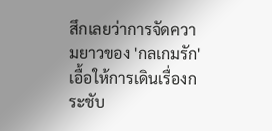สึกเลยว่าการจัดความยาวของ 'กลเกมรัก' เอื้อให้การเดินเรื่องกระชับ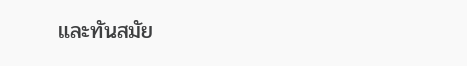และทันสมัย